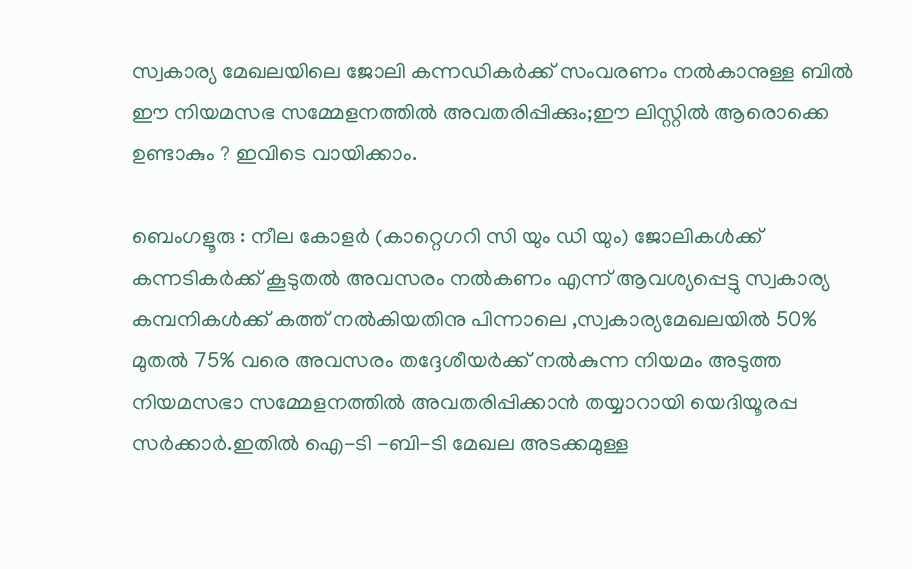സ്വകാര്യ മേഖലയിലെ ജോലി കന്നഡികര്‍ക്ക് സംവരണം നല്‍കാനുള്ള ബില്‍ ഈ നിയമസഭ സമ്മേളനത്തില്‍ അവതരിപ്പിക്കും;ഈ ലിസ്റ്റില്‍ ആരൊക്കെ ഉണ്ടാകും ? ഇവിടെ വായിക്കാം.

ബെംഗളൂരു : നീല കോളര്‍ (കാറ്റെഗറി സി യും ഡി യും) ജോലികള്‍ക്ക് കന്നടികര്‍ക്ക് കൂടുതല്‍ അവസരം നല്‍കണം എന്ന് ആവശ്യപ്പെട്ടു സ്വകാര്യ കമ്പനികള്‍ക്ക് കത്ത് നല്‍കിയതിനു പിന്നാലെ ,സ്വകാര്യമേഖലയില്‍ 50% മുതല്‍ 75% വരെ അവസരം തദ്ദേശീയര്‍ക്ക് നല്‍കുന്ന നിയമം അടുത്ത നിയമസഭാ സമ്മേളനത്തില്‍ അവതരിപ്പിക്കാന്‍ തയ്യാറായി യെദിയൂരപ്പ സര്‍ക്കാര്‍.ഇതില്‍ ഐ-ടി -ബി-ടി മേഖല അടക്കമുള്ള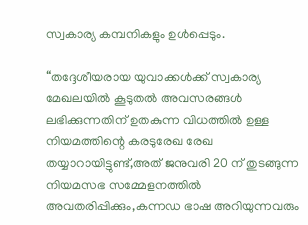സ്വകാര്യ കമ്പനികളും ഉള്‍പ്പെടും.

“തദ്ദേശീയരായ യുവാക്കള്‍ക്ക് സ്വകാര്യ മേഖലയില്‍ കൂടുതല്‍ അവസരങ്ങള്‍ ലഭിക്കുന്നതിന് ഉതകുന്ന വിധത്തില്‍ ഉള്ള നിയമത്തിന്റെ കരടുരേഖ രേഖ തയ്യാറായിട്ടുണ്ട്,അത് ജനുവരി 20 ന് തുടങ്ങുന്ന നിയമസഭ സമ്മേളനത്തില്‍ അവതരിപ്പിക്കും,കന്നഡ ഭാഷ അറിയുന്നവരും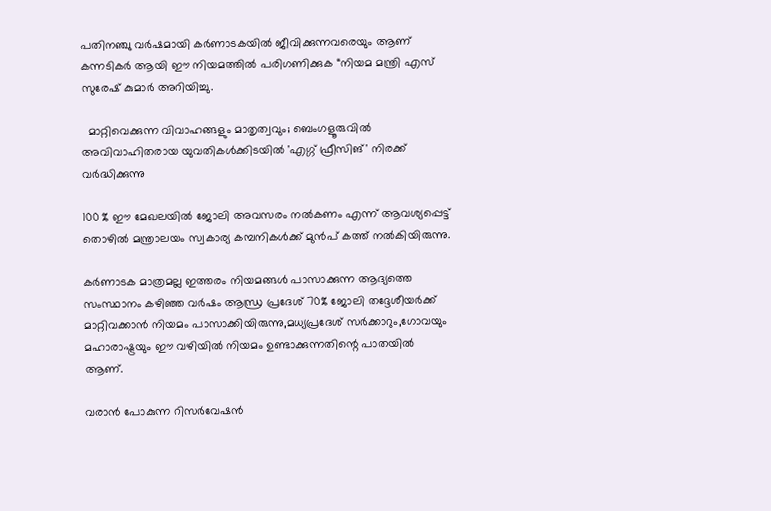പതിനഞ്ചു വര്‍ഷമായി കര്‍ണാടകയില്‍ ജീവിക്കുന്നവരെയും ആണ് കന്നടികര്‍ ആയി ഈ നിയമത്തില്‍ പരിഗണിക്കുക “നിയമ മന്ത്രി എസ് സുരേഷ് കുമാര്‍ അറിയിച്ചു.

  മാറ്റിവെക്കുന്ന വിവാഹങ്ങളും മാതൃത്വവും; ബെംഗളൂരുവിൽ അവിവാഹിതരായ യുവതികൾക്കിടയിൽ 'എഗ്ഗ് ഫ്രീസിങ്' നിരക്ക് വർദ്ധിക്കുന്നു

100 % ഈ മേഖലയില്‍ ജോലി അവസരം നല്‍കണം എന്ന് ആവശ്യപ്പെട്ട് തൊഴില്‍ മന്ത്രാലയം സ്വകാര്യ കമ്പനികള്‍ക്ക് മുന്‍പ് കത്ത് നല്‍കിയിരുന്നു.

കര്‍ണാടക മാത്രമല്ല ഇത്തരം നിയമങ്ങള്‍ പാസാക്കുന്ന ആദ്യത്തെ സംസ്ഥാനം കഴിഞ്ഞ വര്‍ഷം ആന്ധ്ര പ്രദേശ്‌ 70% ജോലി തദ്ദേശീയര്‍ക്ക് മാറ്റിവക്കാന്‍ നിയമം പാസാക്കിയിരുന്നു,മധ്യപ്രദേശ് സര്‍ക്കാറും,ഗോവയും മഹാരാഷ്ട്രയും ഈ വഴിയില്‍ നിയമം ഉണ്ടാക്കുന്നതിന്റെ പാതയില്‍ ആണ്.

വരാന്‍ പോകുന്ന റിസര്‍വേഷന്‍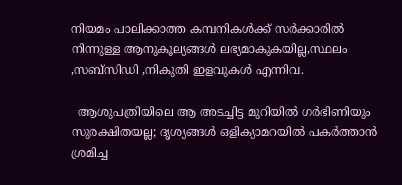നിയമം പാലിക്കാത്ത കമ്പനികള്‍ക്ക് സര്‍ക്കാരില്‍ നിന്നുള്ള ആനുകൂല്യങ്ങള്‍ ലഭ്യമാകുകയില്ല,സ്ഥലം ,സബ്സിഡി ,നികുതി ഇളവുകള്‍ എന്നിവ.

  ആശുപത്രിയിലെ ആ അടച്ചിട്ട മുറിയിൽ ഗർഭിണിയും സുരക്ഷിതയല്ല; ദൃശ്യങ്ങൾ ഒളിക്യാമറയിൽ പകർത്താൻ ശ്രമിച്ച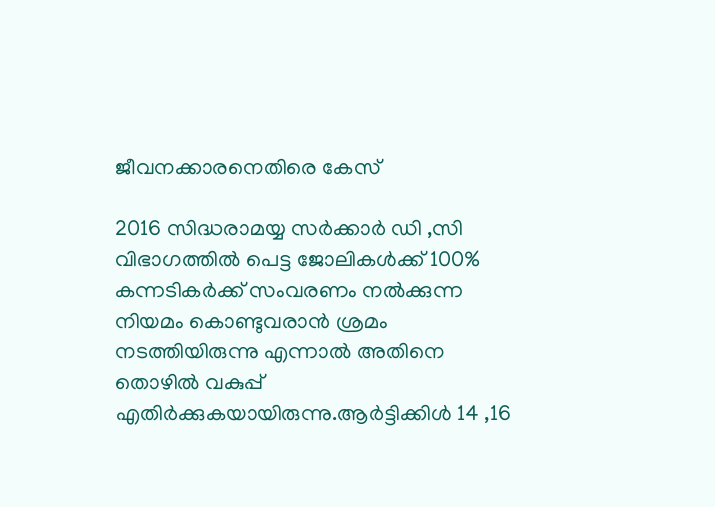ജീവനക്കാരനെതിരെ കേസ്

2016 സിദ്ധരാമയ്യ സര്‍ക്കാര്‍ ഡി ,സി വിഭാഗത്തില്‍ പെട്ട ജോലികള്‍ക്ക് 100% കന്നടികര്‍ക്ക് സംവരണം നല്‍ക്കുന്ന നിയമം കൊണ്ടുവരാന്‍ ശ്രമം നടത്തിയിരുന്നു എന്നാല്‍ അതിനെ തൊഴില്‍ വകുപ്പ് എതിര്‍ക്കുകയായിരുന്നു.ആര്‍ട്ടിക്കിള്‍ 14 ,16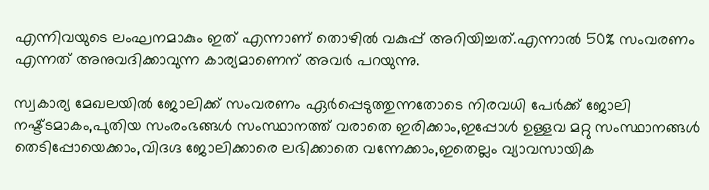എന്നിവയുടെ ലംഘനമാകും ഇത് എന്നാണ് തൊഴില്‍ വകുപ്പ് അറിയിച്ചത്.എന്നാല്‍ 50% സംവരണം എന്നത് അനുവദിക്കാവുന്ന കാര്യമാണെന് അവര്‍ പറയുന്നു.

സ്വകാര്യ മേഖലയില്‍ ജോലിക്ക് സംവരണം ഏര്‍പ്പെടുത്തുന്നതോടെ നിരവധി പേര്‍ക്ക് ജോലി നഷ്ട്ടമാകം,പുതിയ സംരംഭങ്ങള്‍ സംസ്ഥാനത്ത് വരാതെ ഇരിക്കാം,ഇപ്പോള്‍ ഉള്ളവ മറ്റു സംസ്ഥാനങ്ങള്‍ തെടിപ്പോയെക്കാം,വിദഗ്ദ ജോലിക്കാരെ ലഭിക്കാതെ വന്നേക്കാം,ഇതെല്ലം വ്യാവസായിക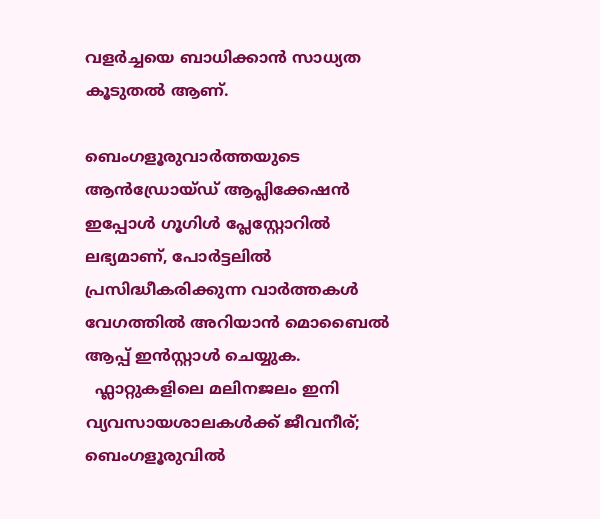വളര്‍ച്ചയെ ബാധിക്കാന്‍ സാധ്യത കൂടുതല്‍ ആണ്.

ബെംഗളൂരുവാർത്തയുടെ ആൻഡ്രോയ്ഡ് ആപ്ലിക്കേഷൻ ഇപ്പോൾ ഗൂഗിൾ പ്ലേസ്റ്റോറിൽ ലഭ്യമാണ്, പോർട്ടലിൽ പ്രസിദ്ധീകരിക്കുന്ന വാർത്തകൾ വേഗത്തിൽ അറിയാൻ മൊബൈൽ ആപ്പ് ഇൻസ്റ്റാൾ ചെയ്യുക.
  ഫ്ലാറ്റുകളിലെ മലിനജലം ഇനി വ്യവസായശാലകൾക്ക് ജീവനീര്; ബെംഗളൂരുവിൽ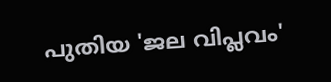പുതിയ 'ജല വിപ്ലവം'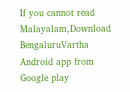If you cannot read Malayalam,Download BengaluruVartha Android app from Google play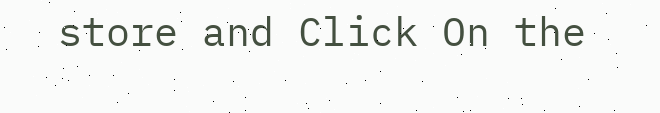store and Click On the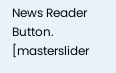News Reader Button. [masterslider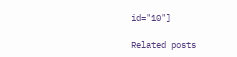id="10"]

Related posts